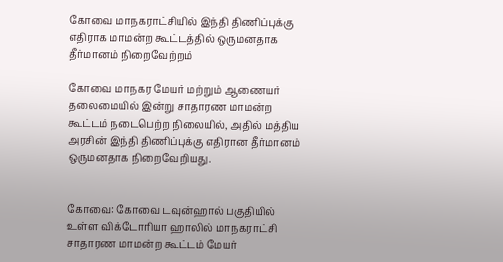கோவை மாநகராட்சியில் இந்தி திணிப்புக்கு எதிராக மாமன்ற கூட்டத்தில் ஒருமனதாக தீர்மானம் நிறைவேற்றம்

கோவை மாநகர மேயர் மற்றும் ஆணையர் தலைமையில் இன்று சாதாரண மாமன்ற கூட்டம் நடைபெற்ற நிலையில், அதில் மத்திய அரசின் இந்தி திணிப்புக்கு எதிரான தீர்மானம் ஒருமனதாக நிறைவேறியது.


கோவை: கோவை டவுன்ஹால் பகுதியில் உள்ள விக்டோரியா ஹாலில் மாநகராட்சி சாதாரண மாமன்ற கூட்டம் மேயர்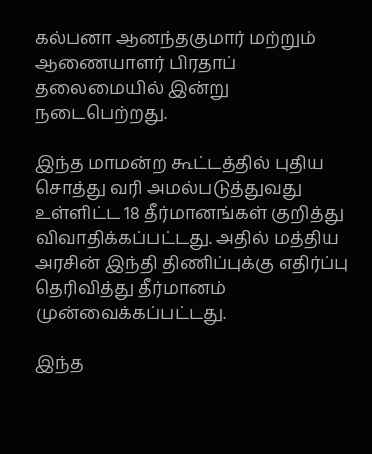கல்பனா ஆனந்தகுமார் மற்றும் ஆணையாளர் பிரதாப் தலைமையில் இன்று நடைபெற்றது.

இந்த மாமன்ற கூட்டத்தில் புதிய சொத்து வரி அமல்படுத்துவது உள்ளிட்ட 18 தீர்மானங்கள் குறித்து விவாதிக்கப்பட்டது. அதில் மத்திய அரசின் இந்தி திணிப்புக்கு எதிர்ப்பு தெரிவித்து தீர்மானம் முன்வைக்கப்பட்டது.

இந்த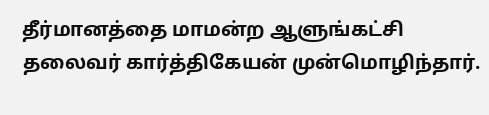தீர்மானத்தை மாமன்ற ஆளுங்கட்சி தலைவர் கார்த்திகேயன் முன்மொழிந்தார்.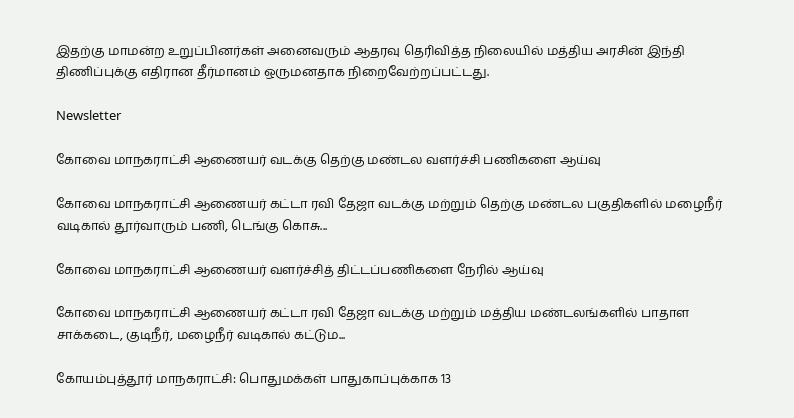இதற்கு மாமன்ற உறுப்பினர்கள் அனைவரும் ஆதரவு தெரிவித்த நிலையில் மத்திய அரசின் இந்தி திணிப்புக்கு எதிரான தீர்மானம் ஒருமனதாக நிறைவேற்றப்பட்டது.

Newsletter

கோவை மாநகராட்சி ஆணையர் வடக்கு தெற்கு மண்டல வளர்ச்சி பணிகளை ஆய்வு

கோவை மாநகராட்சி ஆணையர் கட்டா ரவி தேஜா வடக்கு மற்றும் தெற்கு மண்டல பகுதிகளில் மழைநீர் வடிகால் தூர்வாரும் பணி, டெங்கு கொசு...

கோவை மாநகராட்சி ஆணையர் வளர்ச்சித் திட்டப்பணிகளை நேரில் ஆய்வு

கோவை மாநகராட்சி ஆணையர் கட்டா ரவி தேஜா வடக்கு மற்றும் மத்திய மண்டலங்களில் பாதாள சாக்கடை, குடிநீர், மழைநீர் வடிகால் கட்டும...

கோயம்புத்தூர் மாநகராட்சி: பொதுமக்கள் பாதுகாப்புக்காக 13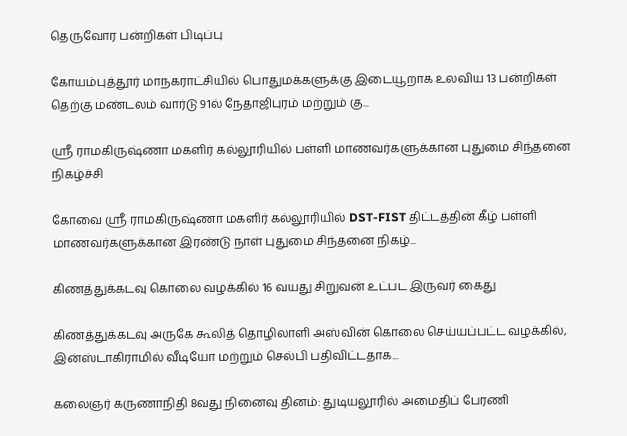தெருவோர பன்றிகள் பிடிப்பு

கோயம்புத்தூர் மாநகராட்சியில் பொதுமக்களுக்கு இடையூறாக உலவிய 13 பன்றிகள் தெற்கு மண்டலம் வார்டு 91ல் நேதாஜிபுரம் மற்றும் கு...

ஸ்ரீ ராமகிருஷ்ணா மகளிர் கல்லூரியில் பள்ளி மாணவர்களுக்கான புதுமை சிந்தனை நிகழ்ச்சி

கோவை ஸ்ரீ ராமகிருஷ்ணா மகளிர் கல்லூரியில் DST-FIST திட்டத்தின் கீழ் பள்ளி மாணவர்களுக்கான இரண்டு நாள் புதுமை சிந்தனை நிகழ்...

கிணத்துக்கடவு கொலை வழக்கில் 16 வயது சிறுவன் உட்பட இருவர் கைது

கிணத்துக்கடவு அருகே கூலித் தொழிலாளி அஸ்வின் கொலை செய்யப்பட்ட வழக்கில், இன்ஸ்டாகிராமில் வீடியோ மற்றும் செல்பி பதிவிட்டதாக...

கலைஞர் கருணாநிதி 8வது நினைவு தினம்: துடியலூரில் அமைதிப் பேரணி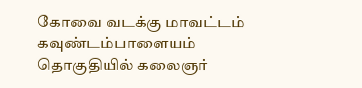கோவை வடக்கு மாவட்டம் கவுண்டம்பாளையம் தொகுதியில் கலைஞர்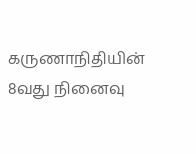கருணாநிதியின் 8வது நினைவு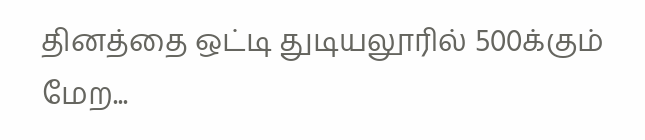தினத்தை ஒட்டி துடியலூரில் 500க்கும் மேற...